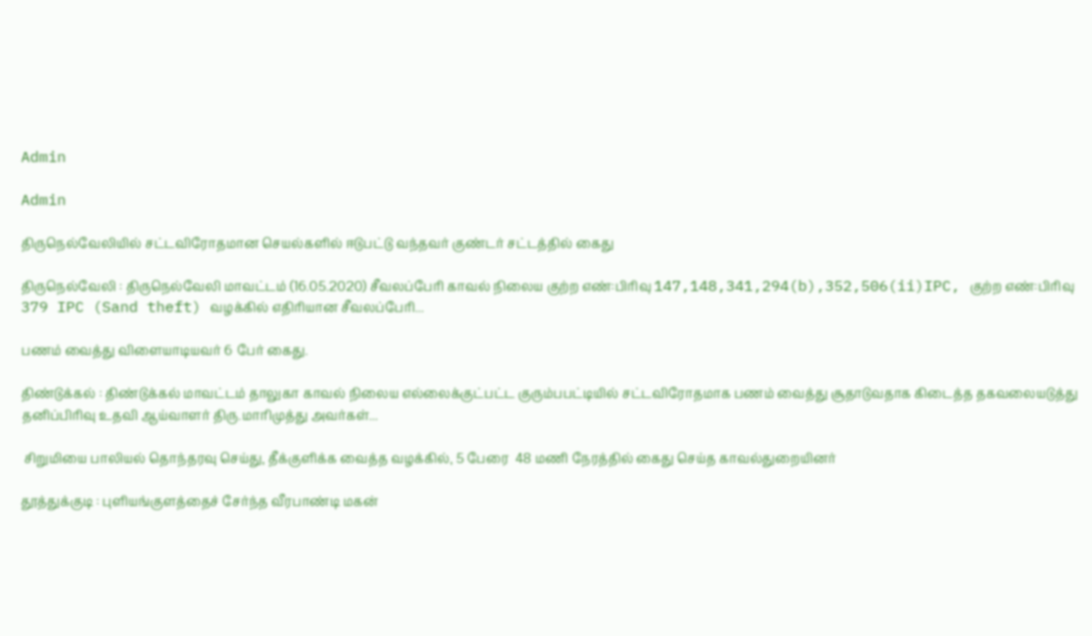Admin

Admin

திருநெல்வேலியில் சட்டவிரோதமான செயல்களில் ஈடுபட்டு வந்தவர் குண்டர் சட்டத்தில் கைது

திருநெல்வேலி : திருநெல்வேலி மாவட்டம் (16.05.2020) சீவலப்பேரி காவல் நிலைய குற்ற எண்:பிரிவு 147,148,341,294(b),352,506(ii)IPC, குற்ற எண்:பிரிவு 379 IPC (Sand theft) வழக்கில் எதிரியான சீவலப்பேரி...

பணம் வைத்து விளையாடியவர் 6 பேர் கைது.

திண்டுக்கல் : திண்டுக்கல் மாவட்டம் தாலுகா காவல் நிலைய எல்லைக்குட்பட்ட குரும்பபட்டியில் சட்டவிரோதமாக பணம் வைத்து சூதாடுவதாக கிடைத்த தகவலையடுத்து தனிப்பிரிவு உதவி ஆய்வாளர் திரு.மாரிமுத்து அவர்கள்...

 சிறுமியை பாலியல் தொந்தரவு செய்து, தீக்குளிக்க வைத்த வழக்கில், 5 பேரை  48 மணி நேரத்தில் கைது செய்த காவல்துறையினர்

தூத்துக்குடி : புளியங்குளத்தைச் சேர்ந்த வீரபாண்டி மகன்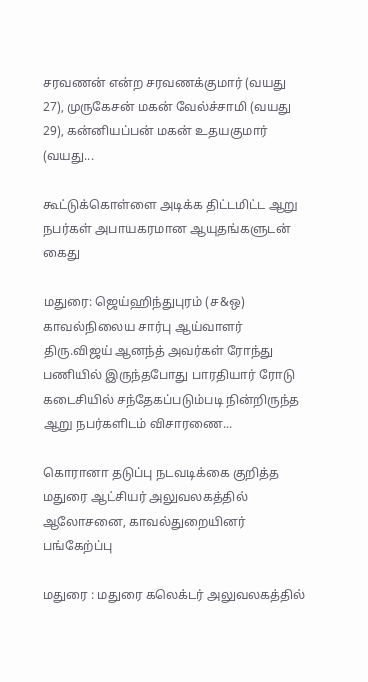சரவணன் என்ற சரவணக்குமார் (வயது 27), முருகேசன் மகன் வேல்ச்சாமி (வயது 29), கன்னியப்பன் மகன் உதயகுமார் (வயது...

கூட்டுக்கொள்ளை அடிக்க திட்டமிட்ட ஆறு நபர்கள் அபாயகரமான ஆயுதங்களுடன் கைது

மதுரை: ஜெய்ஹிந்துபுரம் (ச&ஒ) காவல்நிலைய சார்பு ஆய்வாளர் திரு.விஜய் ஆனந்த் அவர்கள் ரோந்து பணியில் இருந்தபோது பாரதியார் ரோடு கடைசியில் சந்தேகப்படும்படி நின்றிருந்த ஆறு நபர்களிடம் விசாரணை...

கொரானா தடுப்பு நடவடிக்கை குறித்த மதுரை ஆட்சியர் அலுவலகத்தில் ஆலோசனை, காவல்துறையினர் பங்கேற்ப்பு

மதுரை : மதுரை கலெக்டர் அலுவலகத்தில்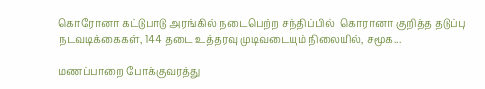கொரோனா கட்டுபாடு அரங்கில் நடைபெற்ற சந்திப்பில்  கொரானா குறித்த தடுப்பு நடவடிக்கைகள், 144 தடை உத்தரவு முடிவடையும் நிலையில், சமூக...

மணப்பாறை போக்குவரத்து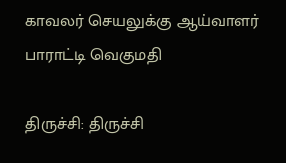காவலர் செயலுக்கு ஆய்வாளர் பாராட்டி வெகுமதி

திருச்சி: திருச்சி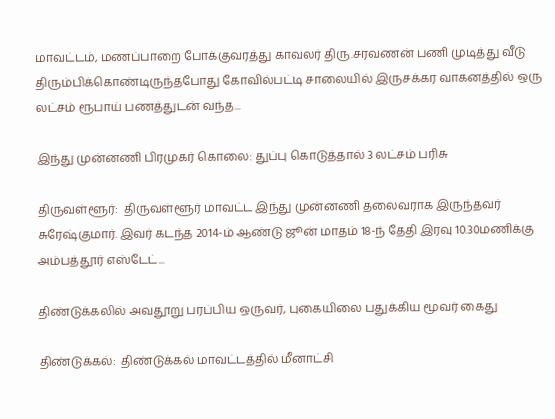மாவட்டம், மணப்பாறை போக்குவரத்து காவலர் திரு.சரவணன் பணி முடித்து வீடு திரும்பிக்கொண்டிருந்தபோது கோவில்பட்டி சாலையில் இருசக்கர வாகனத்தில் ஒரு லட்சம் ரூபாய் பணத்துடன் வந்த...

இந்து முன்னணி பிரமுகர் கொலை: துப்பு கொடுத்தால் 3 லட்சம் பரிசு

திருவள்ளூர்:  திருவள்ளூர் மாவட்ட இந்து முன்னணி தலைவராக இருந்தவர் சுரேஷ்குமார். இவர் கடந்த 2014-ம் ஆண்டு ஜூன் மாதம் 18-ந் தேதி இரவு 10.30மணிக்கு அம்பத்தூர் எஸ்டேட்...

திண்டுக்கலில் அவதூறு பரப்பிய ஒருவர், புகையிலை பதுக்கிய மூவர் கைது

திண்டுக்கல்:  திண்டுக்கல் மாவட்டத்தில் மீனாட்சி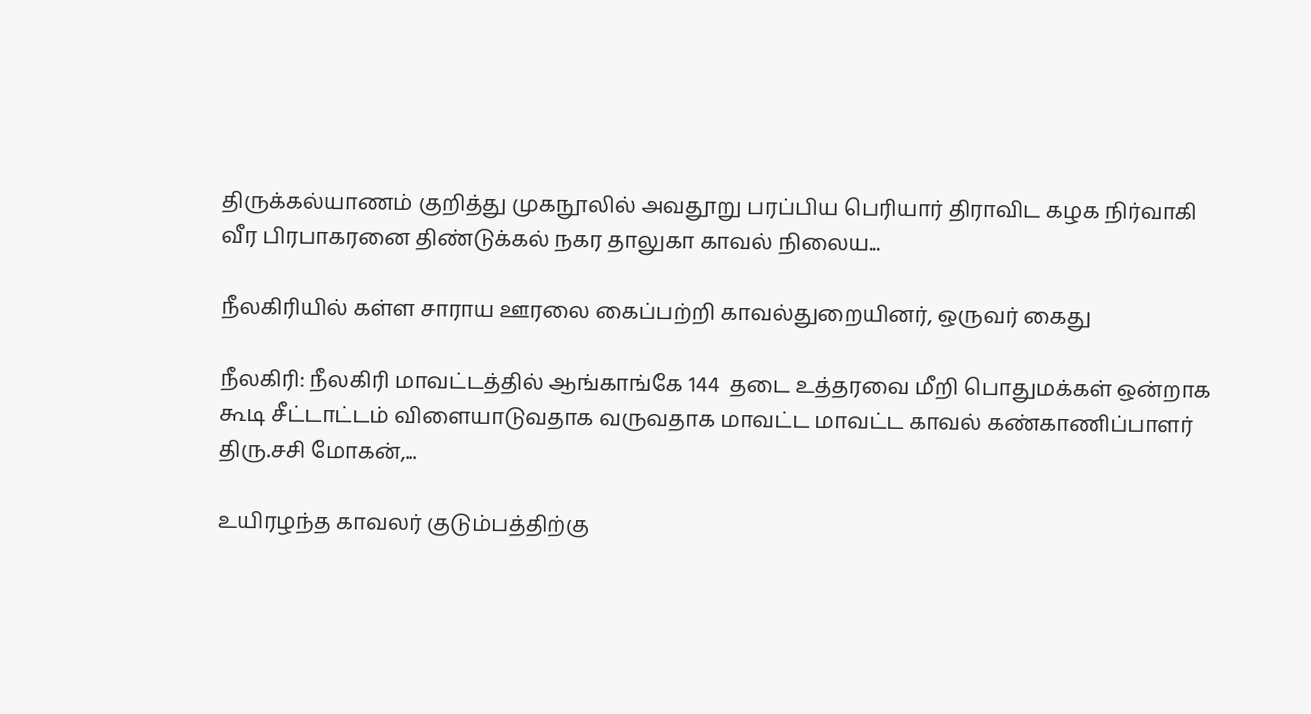திருக்கல்யாணம் குறித்து முகநூலில் அவதூறு பரப்பிய பெரியார் திராவிட கழக நிர்வாகி வீர பிரபாகரனை திண்டுக்கல் நகர தாலுகா காவல் நிலைய...

நீலகிரியில் கள்ள சாராய ஊரலை கைப்பற்றி காவல்துறையினர், ஒருவர் கைது

நீலகிரி: நீலகிரி மாவட்டத்தில் ஆங்காங்கே 144  தடை உத்தரவை மீறி பொதுமக்கள் ஒன்றாக கூடி சீட்டாட்டம் விளையாடுவதாக வருவதாக மாவட்ட மாவட்ட காவல் கண்காணிப்பாளர் திரு.சசி மோகன்,...

உயிரழந்த காவலர் குடும்பத்திற்கு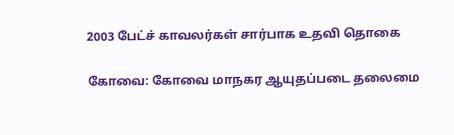2003 பேட்ச் காவலர்கள் சார்பாக உதவி தொகை

கோவை: கோவை மாநகர ஆயுதப்படை தலைமை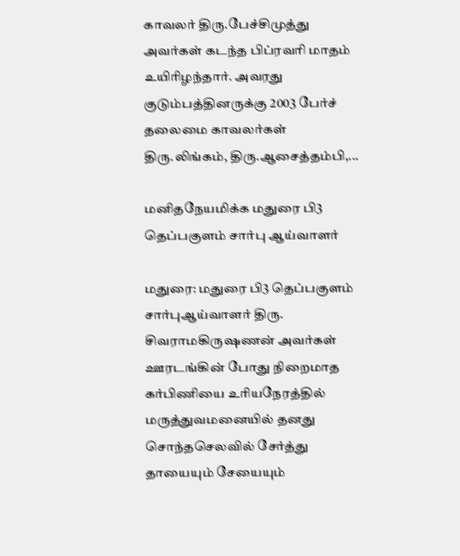காவலர் திரு.பேச்சிமுத்து அவர்கள் கடந்த பிப்ரவரி மாதம் உயிரிழந்தார். அவரது குடும்பத்தினருக்கு 2003 பேர்ச் தலைமை காவலர்கள் திரு.லிங்கம், திரு.ஆசைத்தம்பி,...

மனிதநேயமிக்க மதுரை பி3 தெப்பகுளம் சார்பு ஆய்வாளர்

மதுரை: மதுரை பி3 தெப்பகுளம் சார்புஆய்வாளர் திரு. சிவராமகிருஷணன் அவர்கள் ஊரடங்கின் போது நிறைமாத கர்பிணியை உரியநேரத்தில் மருத்துவமனையில் தனது சொந்தசெலவில் சேர்த்து தாயையும் சேயையும்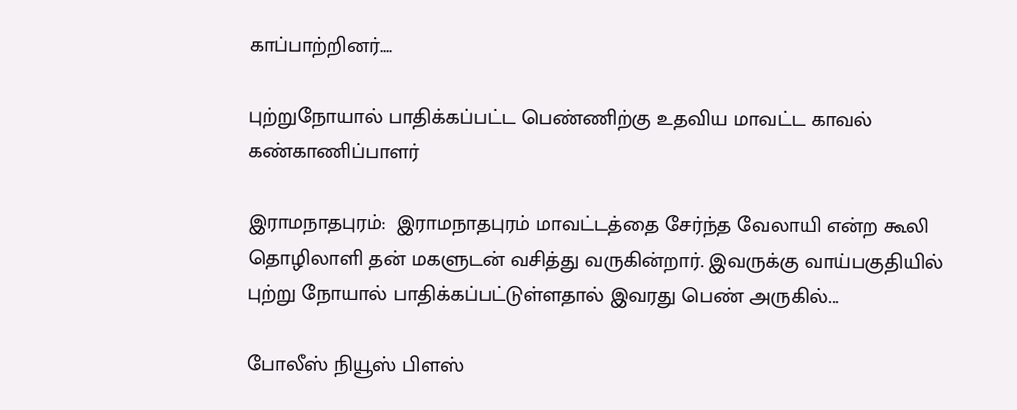காப்பாற்றினர்....

புற்றுநோயால் பாதிக்கப்பட்ட பெண்ணிற்கு உதவிய மாவட்ட காவல் கண்காணிப்பாளர்

இராமநாதபுரம்:  இராமநாதபுரம் மாவட்டத்தை சேர்ந்த வேலாயி என்ற கூலி தொழிலாளி தன் மகளுடன் வசித்து வருகின்றார். இவருக்கு வாய்பகுதியில் புற்று நோயால் பாதிக்கப்பட்டுள்ளதால் இவரது பெண் அருகில்...

போலீஸ் நியூஸ் பிளஸ்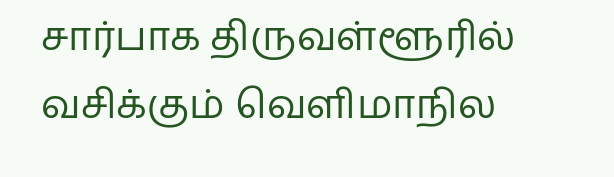சார்பாக திருவள்ளூரில் வசிக்கும் வெளிமாநில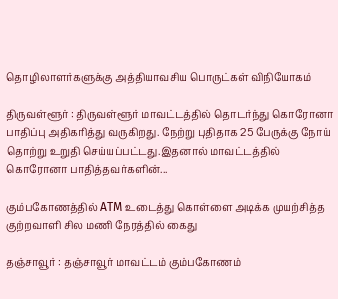தொழிலாளர்களுக்கு அத்தியாவசிய பொருட்கள் விநியோகம்

திருவள்ளூர் : திருவள்ளூர் மாவட்டத்தில் தொடர்ந்து கொரோனா பாதிப்பு அதிகரித்து வருகிறது. நேற்று புதிதாக 25 பேருக்கு நோய் தொற்று உறுதி செய்யப்பட்டது.இதனால் மாவட்டத்தில் கொரோனா பாதித்தவர்களின்...

கும்பகோணத்தில் ATM உடைத்து கொள்ளை அடிக்க முயற்சித்த குற்றவாளி சில மணி நேரத்தில் கைது

தஞ்சாவூர் : தஞ்சாவூர் மாவட்டம் கும்பகோணம்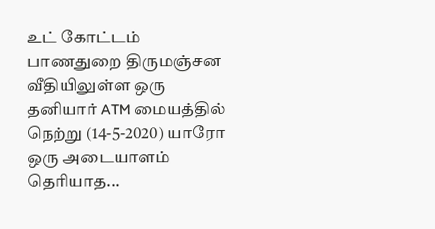உட் கோட்டம் பாணதுறை திருமஞ்சன வீதியிலுள்ள ஒரு தனியார் ATM மையத்தில் நெற்று (14-5-2020) யாரோ ஒரு அடையாளம் தெரியாத...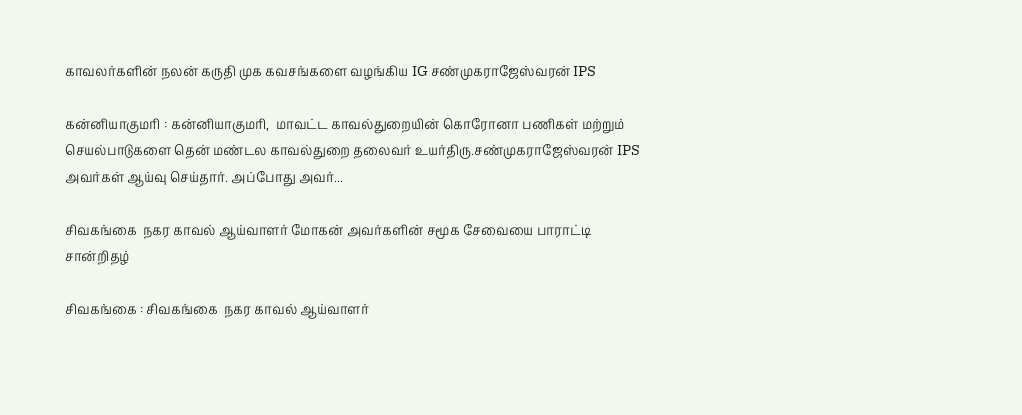காவலர்களின் நலன் கருதி முக கவசங்களை வழங்கிய IG சண்முகராஜேஸ்வரன் IPS

கன்னியாகுமரி : கன்னியாகுமரி,  மாவட்ட காவல்துறையின் கொரோனா பணிகள் மற்றும் செயல்பாடுகளை தென் மண்டல காவல்துறை தலைவர் உயர்திரு.சண்முகராஜேஸ்வரன் IPS அவர்கள் ஆய்வு செய்தார். அப்போது அவர்...

சிவகங்கை  நகர காவல் ஆய்வாளர் மோகன் அவர்களின் சமூக சேவையை பாராட்டி சான்றிதழ்

சிவகங்கை : சிவகங்கை  நகர காவல் ஆய்வாளர்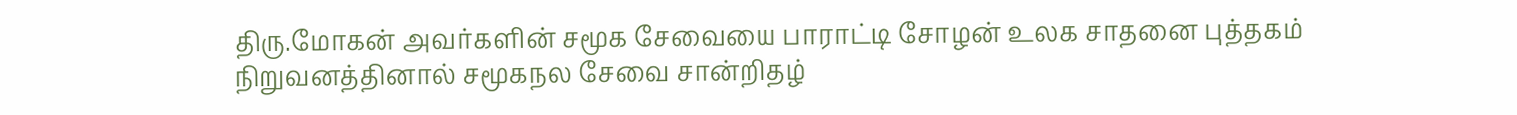திரு.மோகன் அவர்களின் சமூக சேவையை பாராட்டி சோழன் உலக சாதனை புத்தகம் நிறுவனத்தினால் சமூகநல சேவை சான்றிதழ்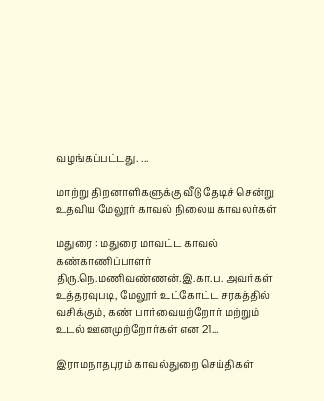வழங்கப்பட்டது. ...

மாற்று திறனாளிகளுக்கு வீடு தேடிச் சென்று உதவிய மேலூர் காவல் நிலைய காவலர்கள்

மதுரை : மதுரை மாவட்ட காவல் கண்காணிப்பாளர் திரு.நெ.மணிவண்ணன்.இ.கா.ப. அவர்கள் உத்தரவுபடி, மேலூர் உட்கோட்ட சரகத்தில் வசிக்கும், கண் பார்வையற்றோர் மற்றும் உடல் ஊனமுற்றோர்கள் என 21...

இராமநாதபுரம் காவல்துறை செய்திகள்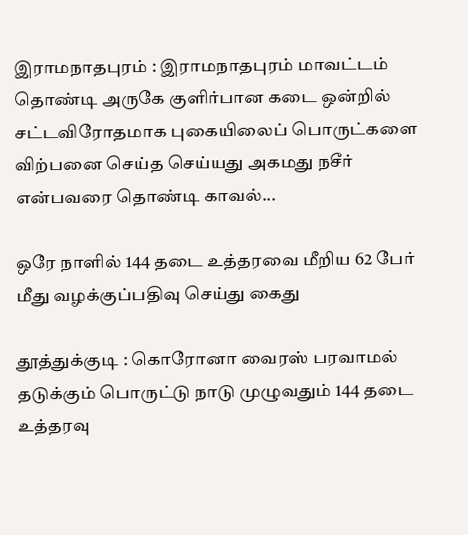இராமநாதபுரம் : இராமநாதபுரம் மாவட்டம் தொண்டி அருகே குளிர்பான கடை ஒன்றில் சட்டவிரோதமாக புகையிலைப் பொருட்களை விற்பனை செய்த செய்யது அகமது நசீர் என்பவரை தொண்டி காவல்...

ஒரே நாளில் 144 தடை உத்தரவை மீறிய 62 பேர் மீது வழக்குப்பதிவு செய்து கைது

தூத்துக்குடி : கொரோனா வைரஸ் பரவாமல் தடுக்கும் பொருட்டு நாடு முழுவதும் 144 தடை உத்தரவு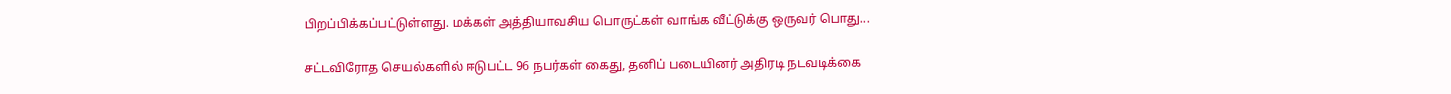பிறப்பிக்கப்பட்டுள்ளது. மக்கள் அத்தியாவசிய பொருட்கள் வாங்க வீட்டுக்கு ஒருவர் பொது...

சட்டவிரோத செயல்களில் ஈடுபட்ட 96 நபர்கள் கைது, தனிப் படையினர் அதிரடி நடவடிக்கை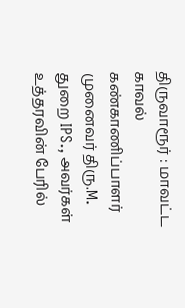திருவாரூர் : மாவட்ட காவல் கண்காணிப்பாளர் முனைவர் திரு.M. துறை IPS., அவர்கள் உத்தரவின் பேரில்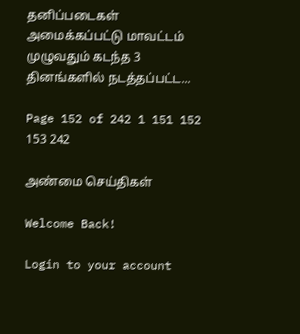தனிப்படைகள் அமைக்கப்பட்டு மாவட்டம் முழுவதும் கடந்த 3 தினங்களில் நடத்தப்பட்ட...

Page 152 of 242 1 151 152 153 242

அண்மை செய்திகள்

Welcome Back!

Login to your account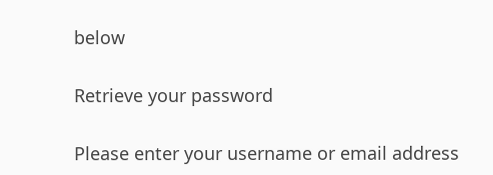below

Retrieve your password

Please enter your username or email address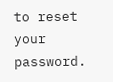to reset your password.